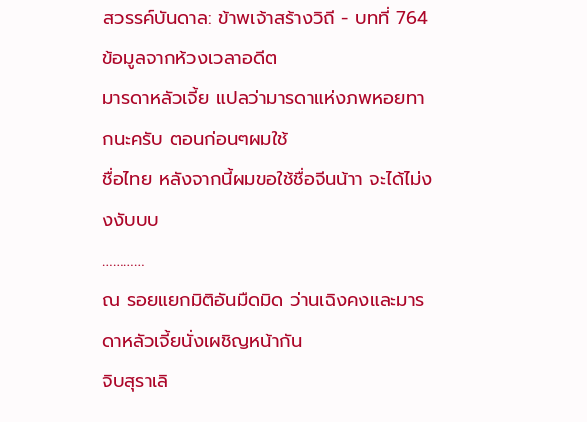สวรรค์บันดาล: ข้าพเจ้าสร้างวิถี - บทที่ 764 ข้อมูลจากห้วงเวลาอดีต
มารดาหลัวเจี้ย แปลว่ามารดาแห่งภพหอยทากนะครับ ตอนก่อนๆผมใช้
ชื่อไทย หลังจากนี้ผมขอใช้ชื่อจีนน้าา จะได้ไม่งงงับบบ
…………
ณ รอยแยกมิติอันมืดมิด ว่านเฉิงคงและมารดาหลัวเจี้ยนั่งเผชิญหน้ากัน
จิบสุราเลิ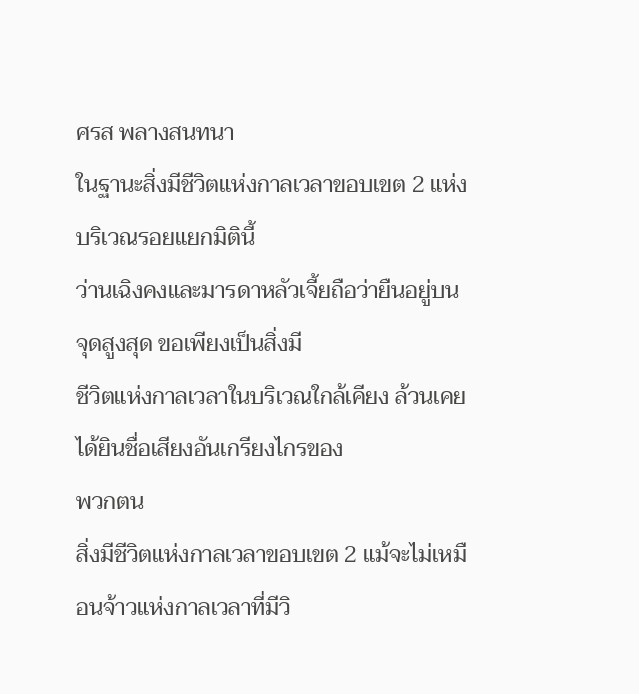ศรส พลางสนทนา
ในฐานะสิ่งมีชีวิตแห่งกาลเวลาขอบเขต 2 แห่งบริเวณรอยแยกมิตินี้
ว่านเฉิงคงและมารดาหลัวเจี้ยถือว่ายืนอยู่บนจุดสูงสุด ขอเพียงเป็นสิ่งมี
ชีวิตแห่งกาลเวลาในบริเวณใกล้เคียง ล้วนเคยได้ยินชื่อเสียงอันเกรียงไกรของ
พวกตน
สิ่งมีชีวิตแห่งกาลเวลาขอบเขต 2 แม้จะไม่เหมือนจ้าวแห่งกาลเวลาที่มีวิ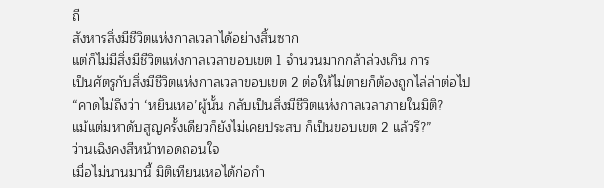ถี
สังหารสิ่งมีชีวิตแห่งกาลเวลาได้อย่างสิ้นซาก
แต่ก็ไม่มีสิ่งมีชีวิตแห่งกาลเวลาขอบเขต 1 จำนวนมากกล้าล่วงเกิน การ
เป็นศัตรูกับสิ่งมีชีวิตแห่งกาลเวลาขอบเขต 2 ต่อให้ไม่ตายก็ต้องถูกไล่ล่าต่อไป
“คาดไม่ถึงว่า ‘หยินเหอ’ผู้นั้น กลับเป็นสิ่งมีชีวิตแห่งกาลเวลาภายในมิติ?
แม้แต่มหาดับสูญครั้งเดียวก็ยังไม่เคยประสบ ก็เป็นขอบเขต 2 แล้วรึ?”
ว่านเฉิงคงสีหน้าทอดถอนใจ
เมื่อไม่นานมานี้ มิติเทียนเหอได้ก่อกำ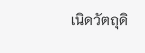เนิดวัตถุดิ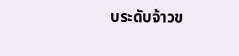บระดับจ้าวข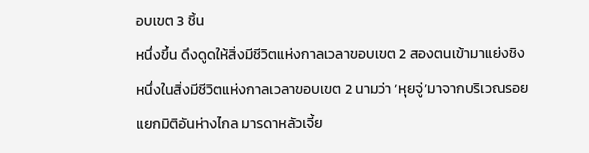อบเขต 3 ชิ้น
หนึ่งขึ้น ดึงดูดให้สิ่งมีชีวิตแห่งกาลเวลาขอบเขต 2 สองตนเข้ามาแย่งชิง
หนึ่งในสิ่งมีชีวิตแห่งกาลเวลาขอบเขต 2 นามว่า ‘หุยจู่’มาจากบริเวณรอย
แยกมิติอันห่างไกล มารดาหลัวเจี้ย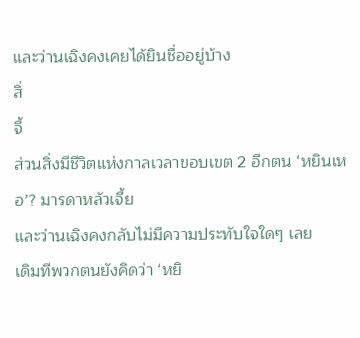และว่านเฉิงคงเคยได้ยินชื่ออยู่บ้าง
สิ่
จี้
ส่วนสิ่งมีชีวิตแห่งกาลเวลาขอบเขต 2 อีกตน ‘หยินเหอ’? มารดาหลัวเจี้ย
และว่านเฉิงคงกลับไม่มีความประทับใจใดๆ เลย
เดิมทีพวกตนยังคิดว่า ‘หยิ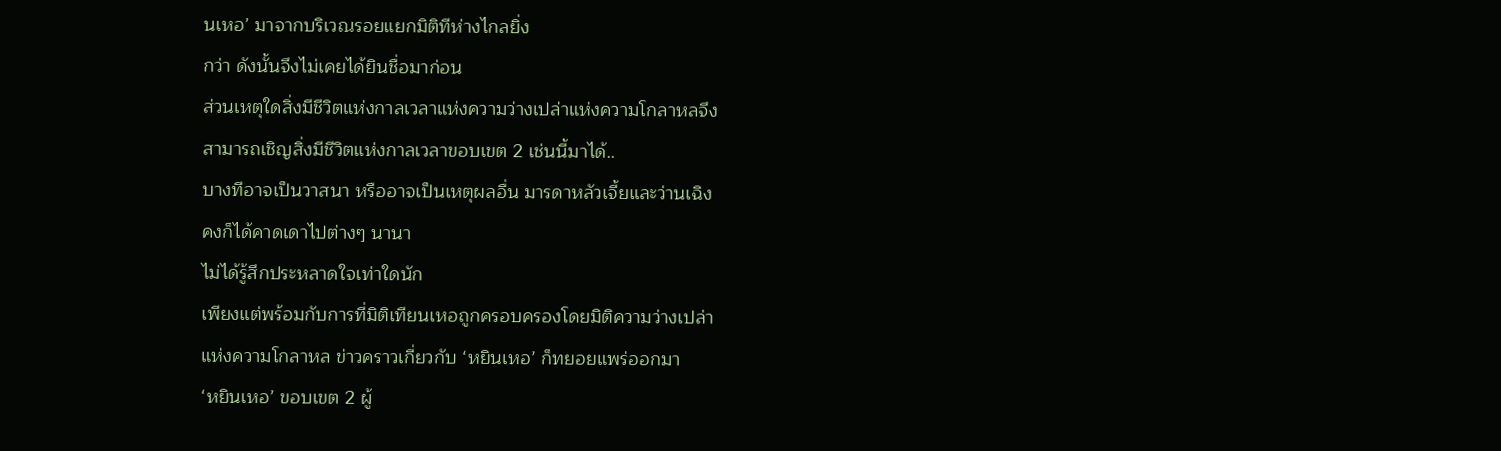นเหอ’ มาจากบริเวณรอยแยกมิติทีห่างไกลยิ่ง
กว่า ดังนั้นจึงไม่เคยได้ยินชื่อมาก่อน
ส่วนเหตุใดสิ่งมีชีวิตแห่งกาลเวลาแห่งความว่างเปล่าแห่งความโกลาหลจึง
สามารถเชิญสิ่งมีชีวิตแห่งกาลเวลาขอบเขต 2 เช่นนี้มาได้..
บางทีอาจเป็นวาสนา หรืออาจเป็นเหตุผลอื่น มารดาหลัวเจี้ยและว่านเฉิง
คงก็ได้คาดเดาไปต่างๆ นานา
ไม่ได้รู้สึกประหลาดใจเท่าใดนัก
เพียงแต่พร้อมกับการที่มิติเทียนเหอถูกครอบครองโดยมิติความว่างเปล่า
แห่งความโกลาหล ข่าวคราวเกี่ยวกับ ‘หยินเหอ’ ก็ทยอยแพร่ออกมา
‘หยินเหอ’ ขอบเขต 2 ผู้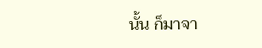นั้น ก็มาจา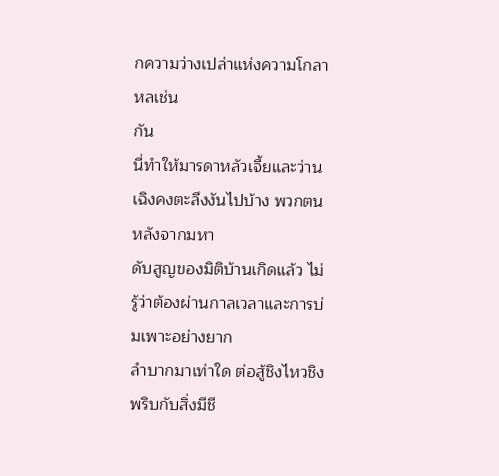กความว่างเปล่าแห่งความโกลาหลเช่น
กัน
นี่ทำให้มารดาหลัวเจี้ยและว่านเฉิงคงตะลึงงันไปบ้าง พวกตนหลังจากมหา
ดับสูญของมิติบ้านเกิดแล้ว ไม่รู้ว่าต้องผ่านกาลเวลาและการบ่มเพาะอย่างยาก
ลำบากมาเท่าใด ต่อสู้ชิงไหวชิงพริบกับสิ่งมีชี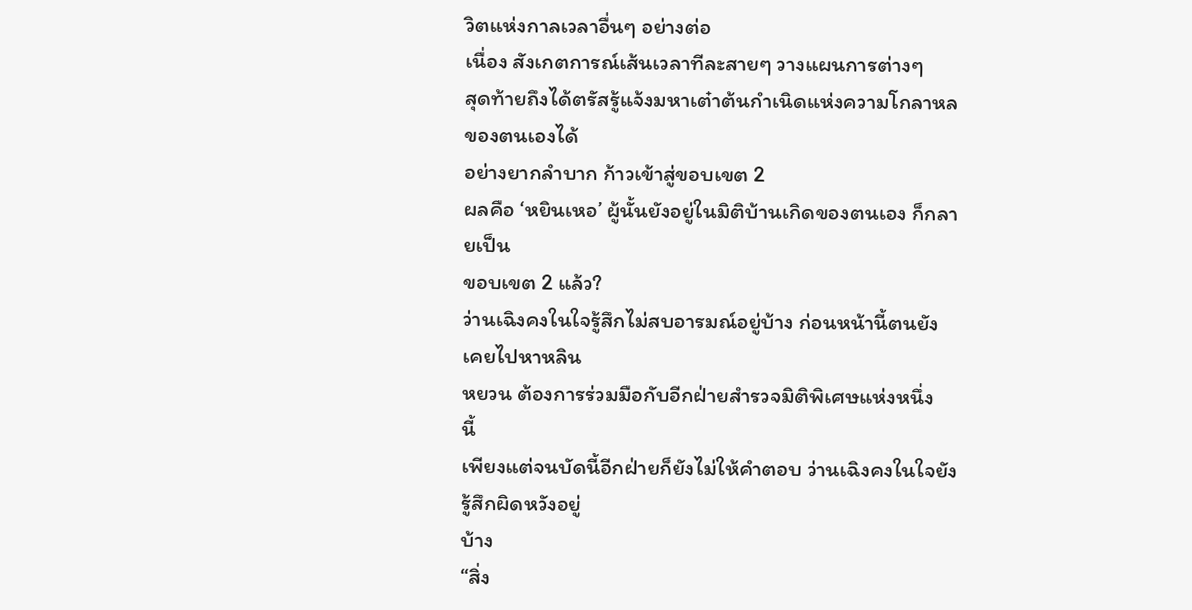วิตแห่งกาลเวลาอื่นๆ อย่างต่อ
เนื่อง สังเกตการณ์เส้นเวลาทีละสายๆ วางแผนการต่างๆ
สุดท้ายถึงได้ตรัสรู้แจ้งมหาเต๋าต้นกำเนิดแห่งความโกลาหลของตนเองได้
อย่างยากลำบาก ก้าวเข้าสู่ขอบเขต 2
ผลคือ ‘หยินเหอ’ ผู้นั้นยังอยู่ในมิติบ้านเกิดของตนเอง ก็กลายเป็น
ขอบเขต 2 แล้ว?
ว่านเฉิงคงในใจรู้สึกไม่สบอารมณ์อยู่บ้าง ก่อนหน้านี้ตนยังเคยไปหาหลิน
หยวน ต้องการร่วมมือกับอีกฝ่ายสำรวจมิติพิเศษแห่งหนึ่ง
นี้
เพียงแต่จนบัดนี้อีกฝ่ายก็ยังไม่ให้คำตอบ ว่านเฉิงคงในใจยังรู้สึกผิดหวังอยู่
บ้าง
“สิ่ง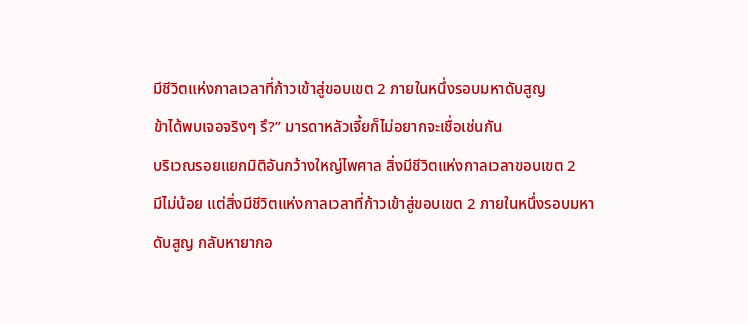มีชีวิตแห่งกาลเวลาที่ก้าวเข้าสู่ขอบเขต 2 ภายในหนึ่งรอบมหาดับสูญ
ข้าได้พบเจอจริงๆ รึ?” มารดาหลัวเจี้ยก็ไม่อยากจะเชื่อเช่นกัน
บริเวณรอยแยกมิติอันกว้างใหญ่ไพศาล สิ่งมีชีวิตแห่งกาลเวลาขอบเขต 2
มีไม่น้อย แต่สิ่งมีชีวิตแห่งกาลเวลาที่ก้าวเข้าสู่ขอบเขต 2 ภายในหนึ่งรอบมหา
ดับสูญ กลับหายากอ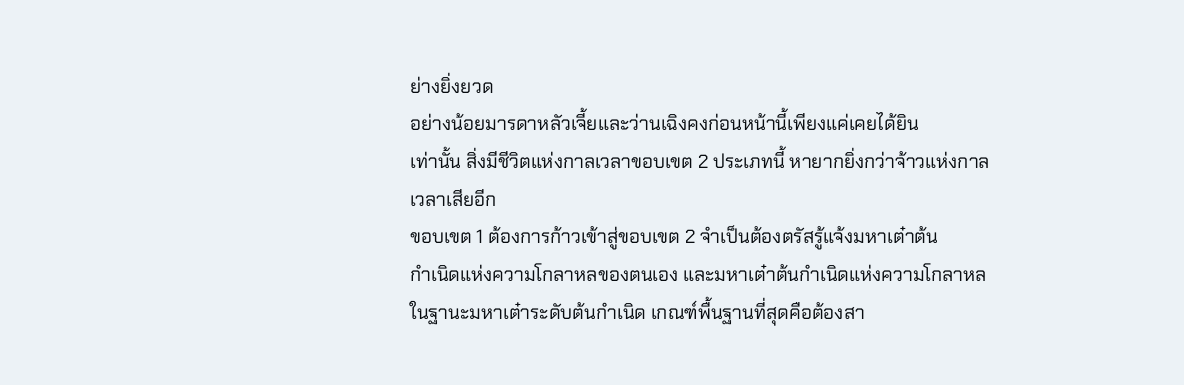ย่างยิ่งยวด
อย่างน้อยมารดาหลัวเจี้ยและว่านเฉิงคงก่อนหน้านี้เพียงแค่เคยได้ยิน
เท่านั้น สิ่งมีชีวิตแห่งกาลเวลาขอบเขต 2 ประเภทนี้ หายากยิ่งกว่าจ้าวแห่งกาล
เวลาเสียอีก
ขอบเขต 1 ต้องการก้าวเข้าสู่ขอบเขต 2 จำเป็นต้องตรัสรู้แจ้งมหาเต๋าต้น
กำเนิดแห่งความโกลาหลของตนเอง และมหาเต๋าต้นกำเนิดแห่งความโกลาหล
ในฐานะมหาเต๋าระดับต้นกำเนิด เกณฑ์พื้นฐานที่สุดคือต้องสา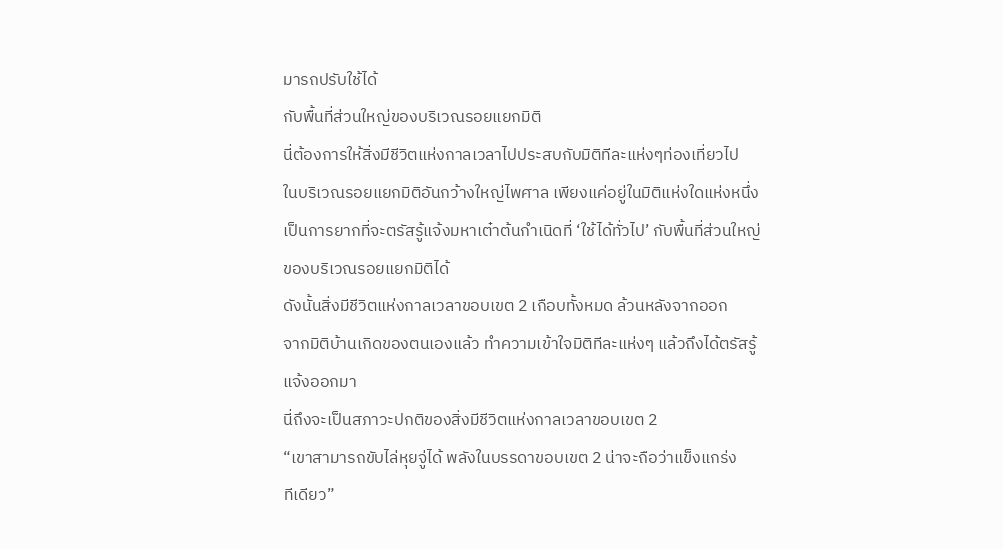มารถปรับใช้ได้
กับพื้นที่ส่วนใหญ่ของบริเวณรอยแยกมิติ
นี่ต้องการให้สิ่งมีชีวิตแห่งกาลเวลาไปประสบกับมิติทีละแห่งๆท่องเที่ยวไป
ในบริเวณรอยแยกมิติอันกว้างใหญ่ไพศาล เพียงแค่อยู่ในมิติแห่งใดแห่งหนึ่ง
เป็นการยากที่จะตรัสรู้แจ้งมหาเต๋าต้นกำเนิดที่ ‘ใช้ได้ทั่วไป’ กับพื้นที่ส่วนใหญ่
ของบริเวณรอยแยกมิติได้
ดังนั้นสิ่งมีชีวิตแห่งกาลเวลาขอบเขต 2 เกือบทั้งหมด ล้วนหลังจากออก
จากมิติบ้านเกิดของตนเองแล้ว ทำความเข้าใจมิติทีละแห่งๆ แล้วถึงได้ตรัสรู้
แจ้งออกมา
นี่ถึงจะเป็นสภาวะปกติของสิ่งมีชีวิตแห่งกาลเวลาขอบเขต 2
“เขาสามารถขับไล่หุยจู่ได้ พลังในบรรดาขอบเขต 2 น่าจะถือว่าแข็งแกร่ง
ทีเดียว”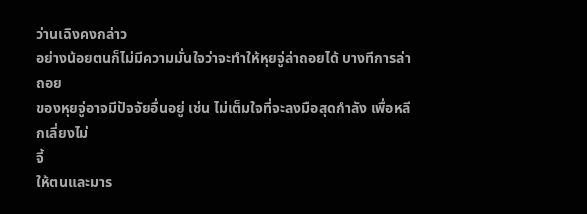ว่านเฉิงคงกล่าว
อย่างน้อยตนก็ไม่มีความมั่นใจว่าจะทำให้หุยจู่ล่าถอยได้ บางทีการล่าถอย
ของหุยจู่อาจมีปัจจัยอื่นอยู่ เช่น ไม่เต็มใจที่จะลงมือสุดกำลัง เพื่อหลีกเลี่ยงไม่
จี้
ให้ตนและมาร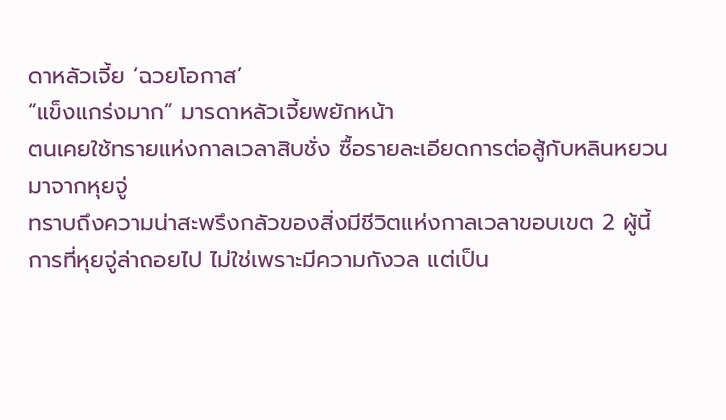ดาหลัวเจี้ย ‘ฉวยโอกาส’
“แข็งแกร่งมาก” มารดาหลัวเจี้ยพยักหน้า
ตนเคยใช้ทรายแห่งกาลเวลาสิบชั่ง ซื้อรายละเอียดการต่อสู้กับหลินหยวน
มาจากหุยจู่
ทราบถึงความน่าสะพรึงกลัวของสิ่งมีชีวิตแห่งกาลเวลาขอบเขต 2 ผู้นี้
การที่หุยจู่ล่าถอยไป ไม่ใช่เพราะมีความกังวล แต่เป็น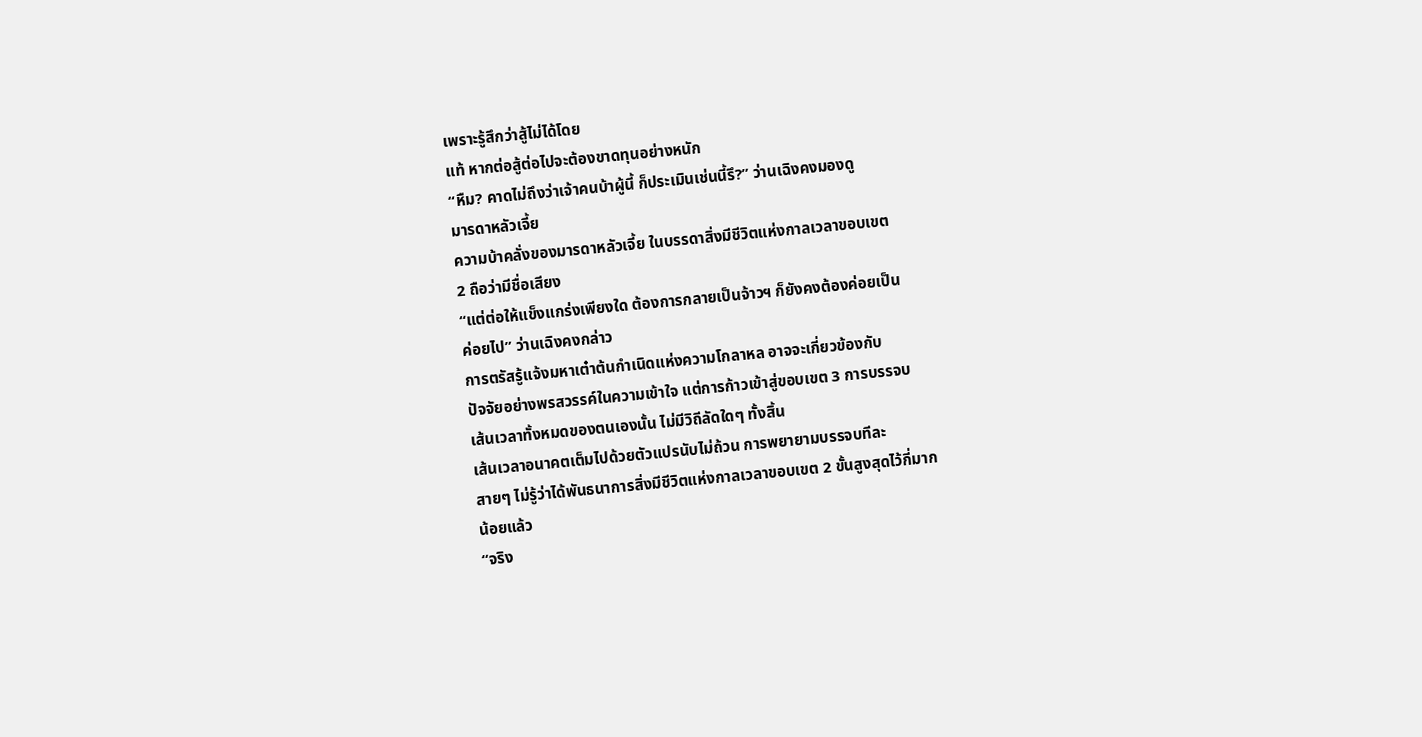เพราะรู้สึกว่าสู้ไม่ได้โดย
แท้ หากต่อสู้ต่อไปจะต้องขาดทุนอย่างหนัก
“หืม? คาดไม่ถึงว่าเจ้าคนบ้าผู้นี้ ก็ประเมินเช่นนี้รึ?” ว่านเฉิงคงมองดู
มารดาหลัวเจี้ย
ความบ้าคลั่งของมารดาหลัวเจี้ย ในบรรดาสิ่งมีชีวิตแห่งกาลเวลาขอบเขต
2 ถือว่ามีชื่อเสียง
“แต่ต่อให้แข็งแกร่งเพียงใด ต้องการกลายเป็นจ้าวฯ ก็ยังคงต้องค่อยเป็น
ค่อยไป” ว่านเฉิงคงกล่าว
การตรัสรู้แจ้งมหาเต๋าต้นกำเนิดแห่งความโกลาหล อาจจะเกี่ยวข้องกับ
ปัจจัยอย่างพรสวรรค์ในความเข้าใจ แต่การก้าวเข้าสู่ขอบเขต 3 การบรรจบ
เส้นเวลาทั้งหมดของตนเองนั้น ไม่มีวิถีลัดใดๆ ทั้งสิ้น
เส้นเวลาอนาคตเต็มไปด้วยตัวแปรนับไม่ถ้วน การพยายามบรรจบทีละ
สายๆ ไม่รู้ว่าได้พันธนาการสิ่งมีชีวิตแห่งกาลเวลาขอบเขต 2 ขั้นสูงสุดไว้กี่มาก
น้อยแล้ว
“จริง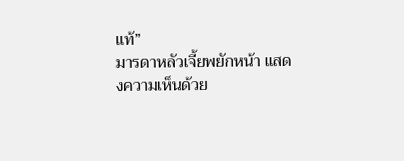แท้”
มารดาหลัวเจี้ยพยักหน้า แสดงความเห็นด้วย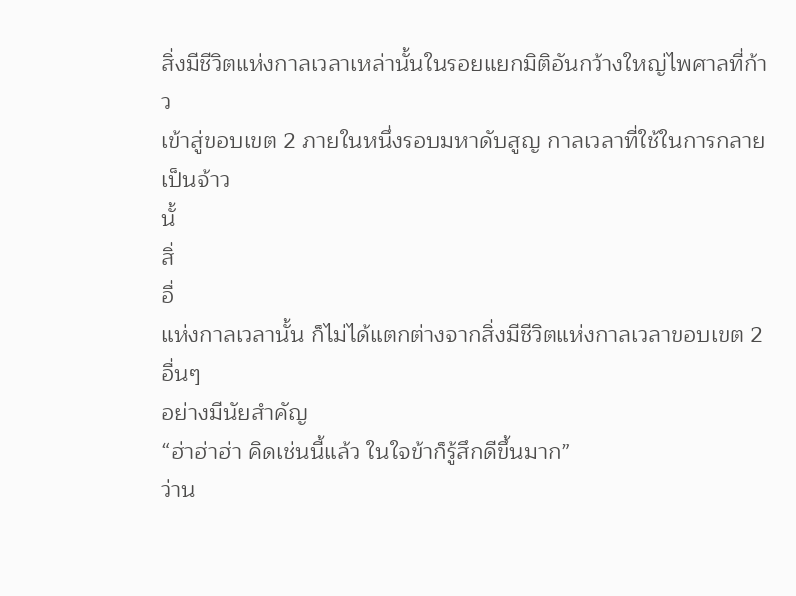สิ่งมีชีวิตแห่งกาลเวลาเหล่านั้นในรอยแยกมิติอันกว้างใหญ่ไพศาลที่ก้าว
เข้าสู่ขอบเขต 2 ภายในหนึ่งรอบมหาดับสูญ กาลเวลาที่ใช้ในการกลายเป็นจ้าว
นั้
สิ่
อื่
แห่งกาลเวลานั้น ก็ไม่ได้แตกต่างจากสิ่งมีชีวิตแห่งกาลเวลาขอบเขต 2 อื่นๆ
อย่างมีนัยสำคัญ
“ฮ่าฮ่าฮ่า คิดเช่นนี้แล้ว ในใจข้าก็รู้สึกดีขึ้นมาก”
ว่าน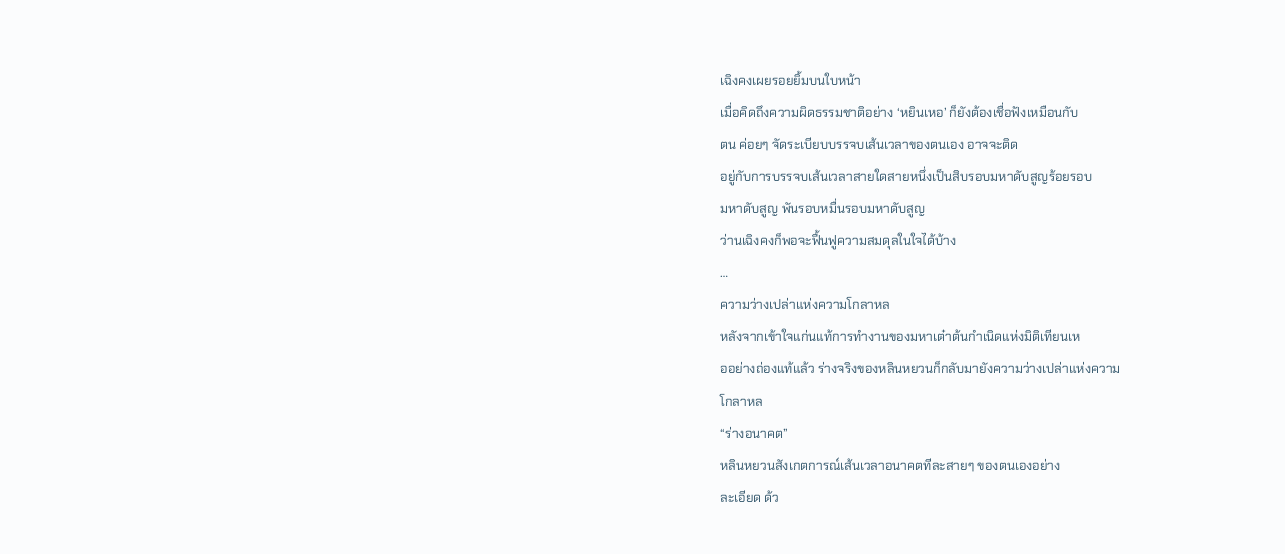เฉิงคงเผยรอยยิ้มบนใบหน้า
เมื่อคิดถึงความผิดธรรมชาติอย่าง ‘หยินเหอ’ ก็ยังต้องเชื่อฟังเหมือนกับ
ตน ค่อยๆ จัดระเบียบบรรจบเส้นเวลาของตนเอง อาจจะติด
อยู่กับการบรรจบเส้นเวลาสายใดสายหนึ่งเป็นสิบรอบมหาดับสูญร้อยรอบ
มหาดับสูญ พันรอบหมื่นรอบมหาดับสูญ
ว่านเฉิงคงก็พอจะฟื้นฟูความสมดุลในใจได้บ้าง
…
ความว่างเปล่าแห่งความโกลาหล
หลังจากเข้าใจแก่นแท้การทำงานของมหาเต๋าต้นกำเนิดแห่งมิติเทียนเห
ออย่างถ่องแท้แล้ว ร่างจริงของหลินหยวนก็กลับมายังความว่างเปล่าแห่งความ
โกลาหล
“ร่างอนาคต”
หลินหยวนสังเกตการณ์เส้นเวลาอนาคตทีละสายๆ ของตนเองอย่าง
ละเอียด ด้ว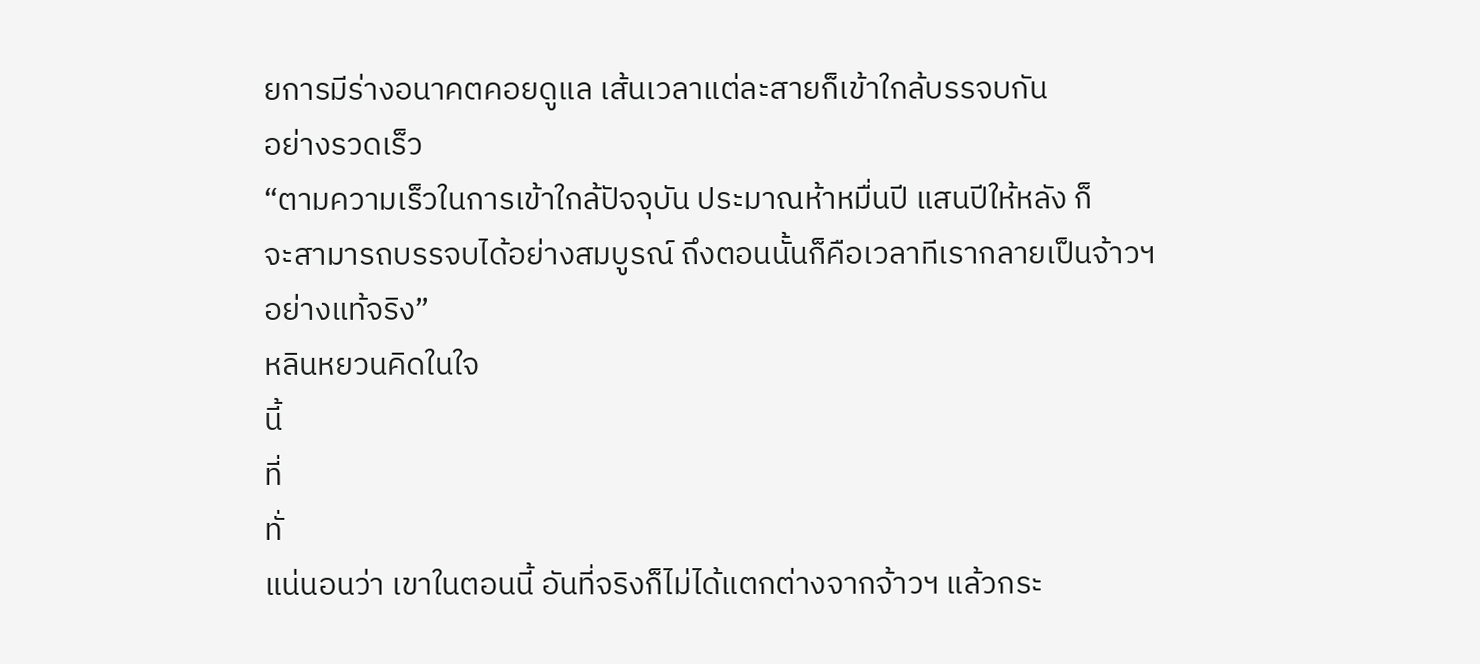ยการมีร่างอนาคตคอยดูแล เส้นเวลาแต่ละสายก็เข้าใกล้บรรจบกัน
อย่างรวดเร็ว
“ตามความเร็วในการเข้าใกล้ปัจจุบัน ประมาณห้าหมื่นปี แสนปีให้หลัง ก็
จะสามารถบรรจบได้อย่างสมบูรณ์ ถึงตอนนั้นก็คือเวลาทีเรากลายเป็นจ้าวฯ
อย่างแท้จริง”
หลินหยวนคิดในใจ
นี้
ที่
ทั่
แน่นอนว่า เขาในตอนนี้ อันที่จริงก็ไม่ได้แตกต่างจากจ้าวฯ แล้วกระ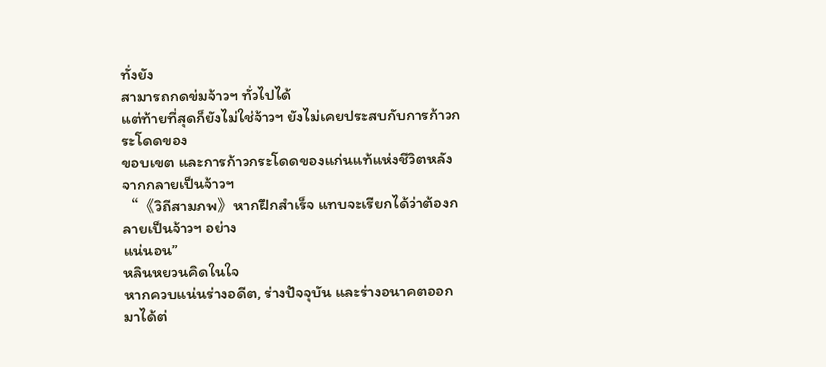ทั่งยัง
สามารถกดข่มจ้าวฯ ทั่วไปได้
แต่ท้ายที่สุดก็ยังไม่ใช่จ้าวฯ ยังไม่เคยประสบกับการก้าวกระโดดของ
ขอบเขต และการก้าวกระโดดของแก่นแท้แห่งชีวิตหลังจากกลายเป็นจ้าวฯ
“《วิถีสามภพ》หากฝึกสำเร็จ แทบจะเรียกได้ว่าต้องกลายเป็นจ้าวฯ อย่าง
แน่นอน”
หลินหยวนคิดในใจ
หากควบแน่นร่างอดีต, ร่างปัจจุบัน และร่างอนาคตออกมาได้ต่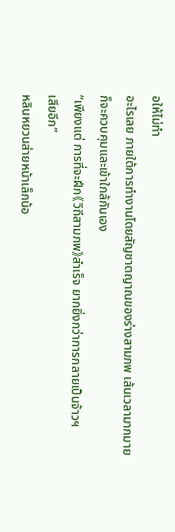อให้ไม่ทำ
อะไรเลย ภายใต้การทำงานโดยสัญชาตญาณของร่างสามภพ เส้นเวลามากมาย
ก็จะควบคุมและเข้าใกล้กันเอง
“เพียงแต่ การที่จะฝึก《วิถีสามภพ》สำเร็จ ยากยิ่งกว่าการกลายเป็นจ้าวฯ
เสียอีก”
หลินหยวนส่ายหน้าเล็กน้อ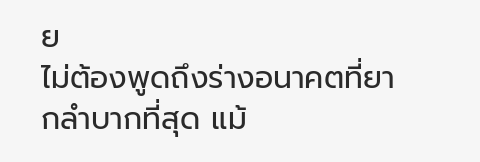ย
ไม่ต้องพูดถึงร่างอนาคตที่ยากลำบากที่สุด แม้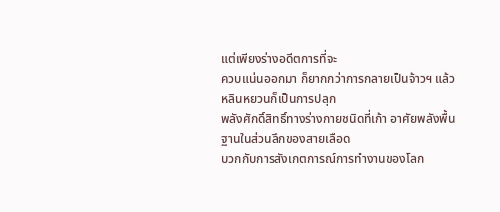แต่เพียงร่างอดีตการที่จะ
ควบแน่นออกมา ก็ยากกว่าการกลายเป็นจ้าวฯ แล้ว หลินหยวนก็เป็นการปลุก
พลังศักดิ์สิทธิ์ทางร่างกายชนิดที่เก้า อาศัยพลังพื้นฐานในส่วนลึกของสายเลือด
บวกกับการสังเกตการณ์การทำงานของโลก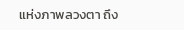แห่งภาพลวงตา ถึง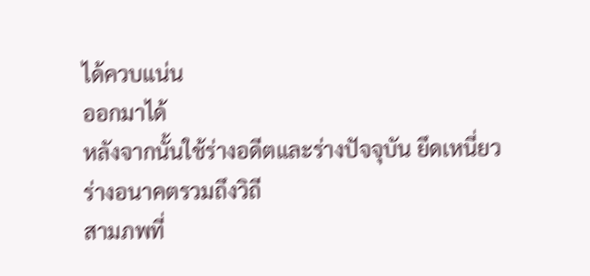ได้ควบแน่น
ออกมาได้
หลังจากนั้นใช้ร่างอดีตและร่างปัจจุบัน ยึดเหนี่ยวร่างอนาคตรวมถึงวิถี
สามภพที่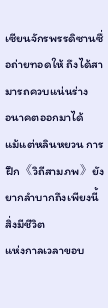เซียนจักรพรรดิซานซื่อถ่ายทอดให้ ถึงได้สามารถควบแน่นร่าง
อนาคตออกมาได้
แม้แต่หลินหยวน การฝึก《วิถีสามภพ》ยังยากลำบากถึงเพียงนี้ สิ่งมีชีวิต
แห่งกาลเวลาขอบ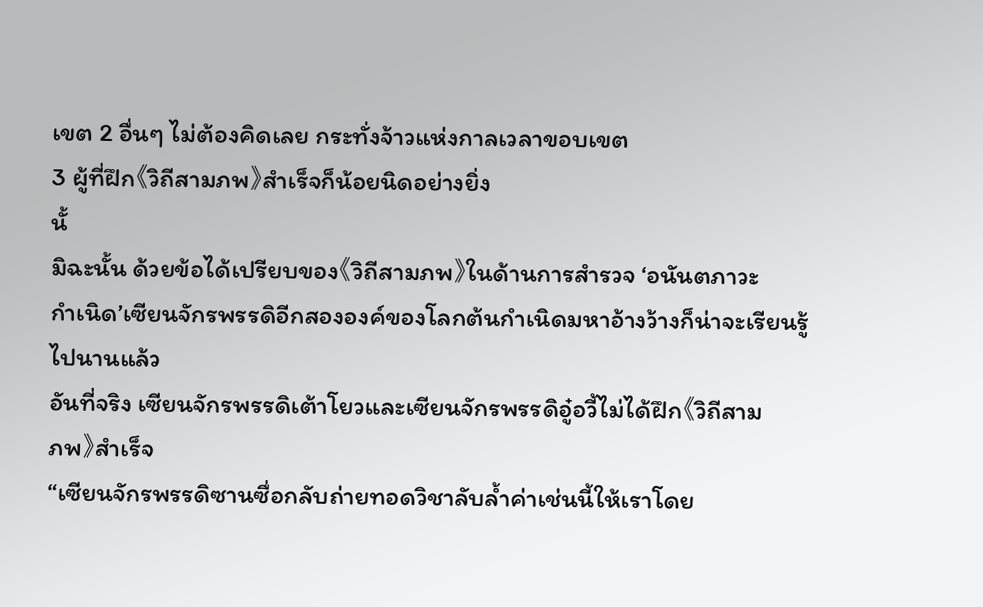เขต 2 อื่นๆ ไม่ต้องคิดเลย กระทั่งจ้าวแห่งกาลเวลาขอบเขต
3 ผู้ที่ฝึก《วิถีสามภพ》สำเร็จก็น้อยนิดอย่างยิ่ง
นั้
มิฉะนั้น ด้วยข้อได้เปรียบของ《วิถีสามภพ》ในด้านการสำรวจ ‘อนันตภาวะ
กำเนิด’เซียนจักรพรรดิอีกสององค์ของโลกต้นกำเนิดมหาอ้างว้างก็น่าจะเรียนรู้
ไปนานแล้ว
อันที่จริง เซียนจักรพรรดิเต้าโยวและเซียนจักรพรรดิอู๋อวี้ไม่ได้ฝึก《วิถีสาม
ภพ》สำเร็จ
“เซียนจักรพรรดิซานซื่อกลับถ่ายทอดวิชาลับล้ำค่าเช่นนี้ให้เราโดย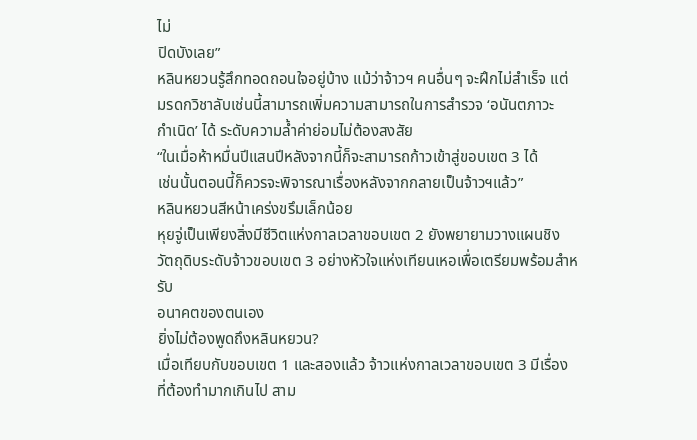ไม่
ปิดบังเลย”
หลินหยวนรู้สึกทอดถอนใจอยู่บ้าง แม้ว่าจ้าวฯ คนอื่นๆ จะฝึกไม่สำเร็จ แต่
มรดกวิชาลับเช่นนี้สามารถเพิ่มความสามารถในการสำรวจ ‘อนันตภาวะ
กำเนิด’ ได้ ระดับความล้ำค่าย่อมไม่ต้องสงสัย
“ในเมื่อห้าหมื่นปีแสนปีหลังจากนี้ก็จะสามารถก้าวเข้าสู่ขอบเขต 3 ได้
เช่นนั้นตอนนี้ก็ควรจะพิจารณาเรื่องหลังจากกลายเป็นจ้าวฯแล้ว”
หลินหยวนสีหน้าเคร่งขรึมเล็กน้อย
หุยจู่เป็นเพียงสิ่งมีชีวิตแห่งกาลเวลาขอบเขต 2 ยังพยายามวางแผนชิง
วัตถุดิบระดับจ้าวขอบเขต 3 อย่างหัวใจแห่งเทียนเหอเพื่อเตรียมพร้อมสำหรับ
อนาคตของตนเอง
ยิ่งไม่ต้องพูดถึงหลินหยวน?
เมื่อเทียบกับขอบเขต 1 และสองแล้ว จ้าวแห่งกาลเวลาขอบเขต 3 มีเรื่อง
ที่ต้องทำมากเกินไป สาม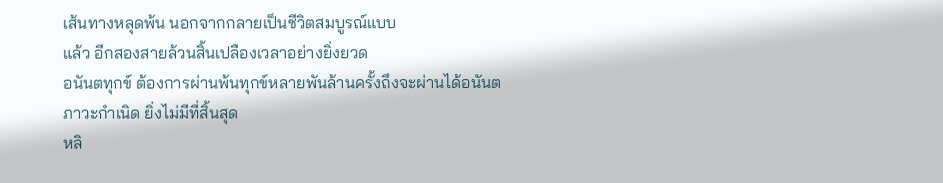เส้นทางหลุดพ้น นอกจากกลายเป็นชีวิตสมบูรณ์แบบ
แล้ว อีกสองสายล้วนสิ้นเปลืองเวลาอย่างยิ่งยวด
อนันตทุกข์ ต้องการผ่านพ้นทุกข์หลายพันล้านครั้งถึงจะผ่านได้อนันต
ภาวะกำเนิด ยิ่งไม่มีที่สิ้นสุด
หลิ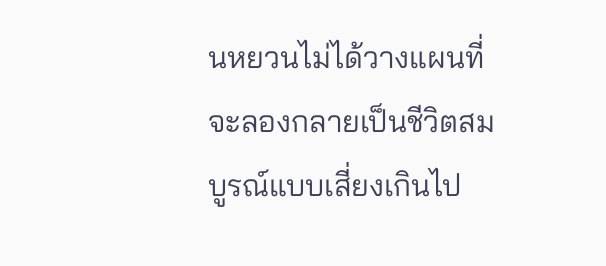นหยวนไม่ได้วางแผนที่จะลองกลายเป็นชีวิตสมบูรณ์แบบเสี่ยงเกินไป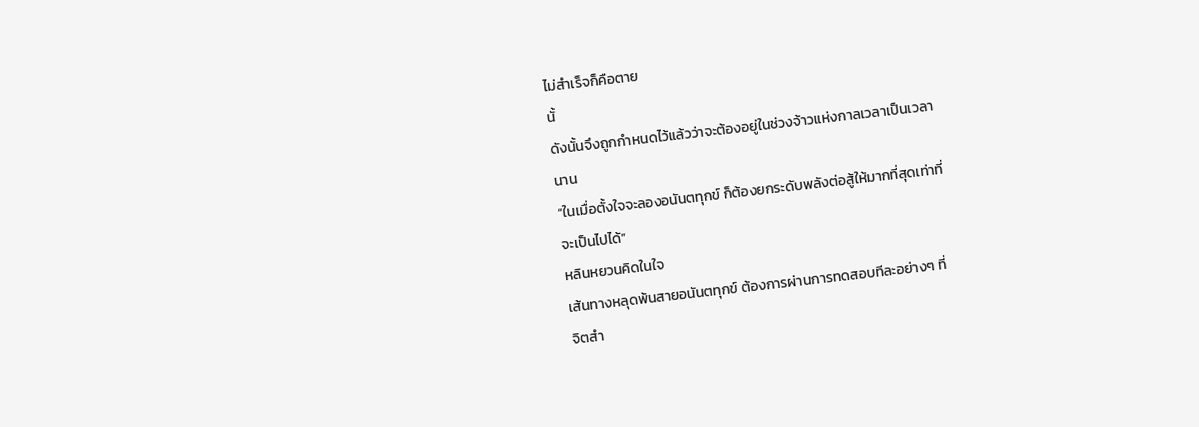ไม่สำเร็จก็คือตาย
นั้
ดังนั้นจึงถูกกำหนดไว้แล้วว่าจะต้องอยู่ในช่วงจ้าวแห่งกาลเวลาเป็นเวลา
นาน
“ในเมื่อตั้งใจจะลองอนันตทุกข์ ก็ต้องยกระดับพลังต่อสู้ให้มากที่สุดเท่าที่
จะเป็นไปได้”
หลินหยวนคิดในใจ
เส้นทางหลุดพ้นสายอนันตทุกข์ ต้องการผ่านการทดสอบทีละอย่างๆ ที่
จิตสำ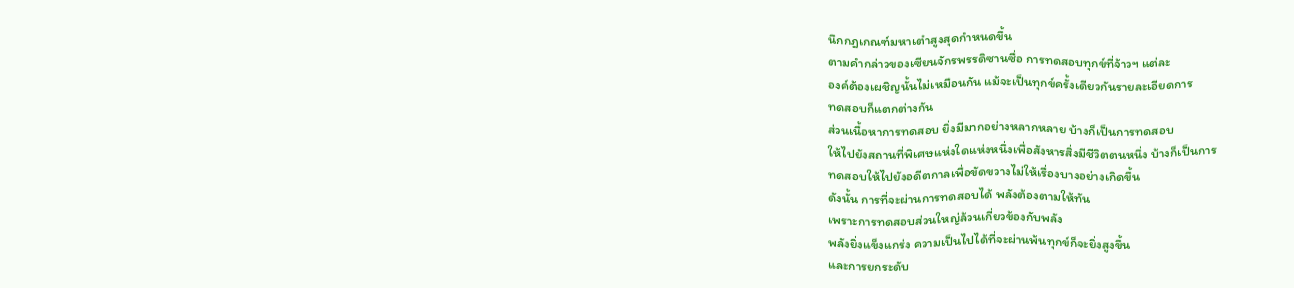นึกกฎเกณฑ์มหาเต๋าสูงสุดกำหนดขึ้น
ตามคำกล่าวของเซียนจักรพรรดิซานซื่อ การทดสอบทุกข์ที่จ้าวฯ แต่ละ
องค์ต้องเผชิญนั้นไม่เหมือนกัน แม้จะเป็นทุกข์ครั้งเดียวกันรายละเอียดการ
ทดสอบก็แตกต่างกัน
ส่วนเนื้อหาการทดสอบ ยิ่งมีมากอย่างหลากหลาย บ้างก็เป็นการทดสอบ
ให้ไปยังสถานที่พิเศษแห่งใดแห่งหนึ่งเพื่อสังหารสิ่งมีชีวิตตนหนึ่ง บ้างก็เป็นการ
ทดสอบให้ไปยังอดีตกาลเพื่อขัดขวางไม่ให้เรื่องบางอย่างเกิดขึ้น
ดังนั้น การที่จะผ่านการทดสอบได้ พลังต้องตามให้ทัน
เพราะการทดสอบส่วนใหญ่ล้วนเกี่ยวข้องกับพลัง
พลังยิ่งแข็งแกร่ง ความเป็นไปได้ที่จะผ่านพ้นทุกข์ก็จะยิ่งสูงขึ้น
และการยกระดับ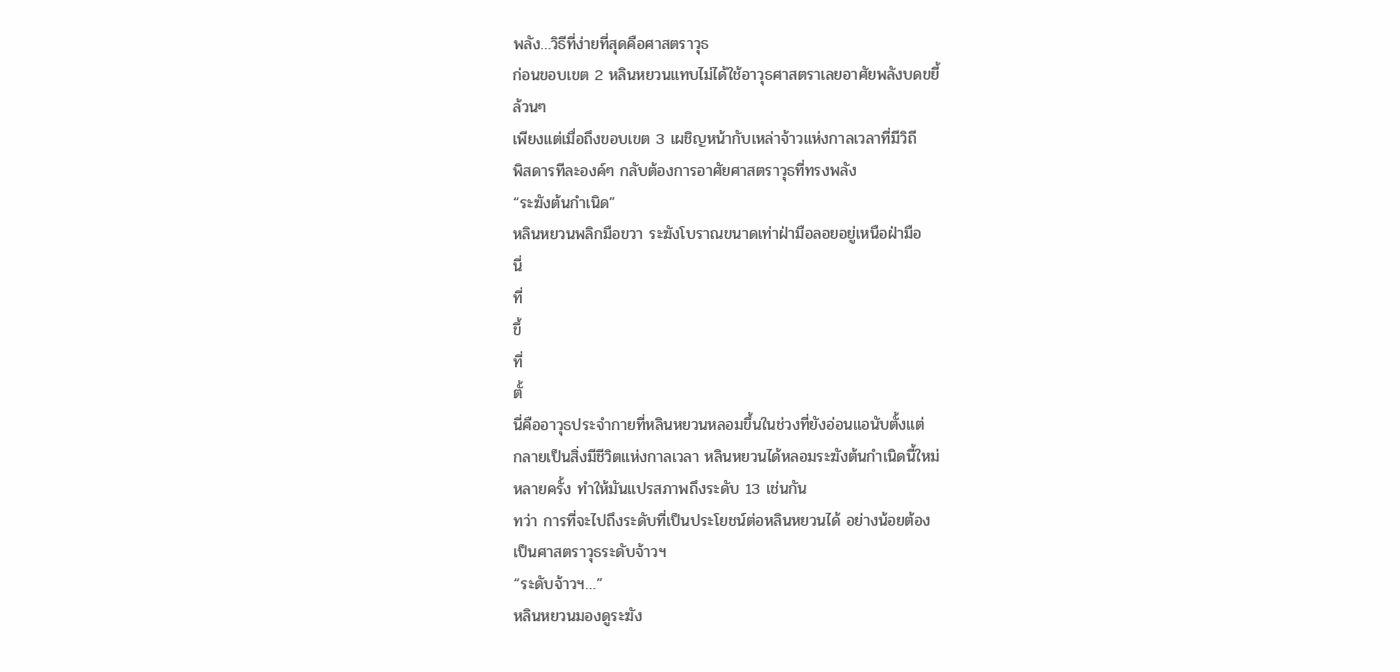พลัง…วิธีที่ง่ายที่สุดคือศาสตราวุธ
ก่อนขอบเขต 2 หลินหยวนแทบไม่ได้ใช้อาวุธศาสตราเลยอาศัยพลังบดขยี้
ล้วนๆ
เพียงแต่เมื่อถึงขอบเขต 3 เผชิญหน้ากับเหล่าจ้าวแห่งกาลเวลาที่มีวิถี
พิสดารทีละองค์ๆ กลับต้องการอาศัยศาสตราวุธที่ทรงพลัง
“ระฆังต้นกำเนิด”
หลินหยวนพลิกมือขวา ระฆังโบราณขนาดเท่าฝ่ามือลอยอยู่เหนือฝ่ามือ
นี่
ที่
ขึ้
ที่
ตั้
นี่คืออาวุธประจำกายที่หลินหยวนหลอมขึ้นในช่วงที่ยังอ่อนแอนับตั้งแต่
กลายเป็นสิ่งมีชีวิตแห่งกาลเวลา หลินหยวนได้หลอมระฆังต้นกำเนิดนี้ใหม่
หลายครั้ง ทำให้มันแปรสภาพถึงระดับ 13 เช่นกัน
ทว่า การที่จะไปถึงระดับที่เป็นประโยชน์ต่อหลินหยวนได้ อย่างน้อยต้อง
เป็นศาสตราวุธระดับจ้าวฯ
“ระดับจ้าวฯ…”
หลินหยวนมองดูระฆัง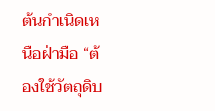ต้นกำเนิดเหนือฝ่ามือ “ต้องใช้วัตถุดิบ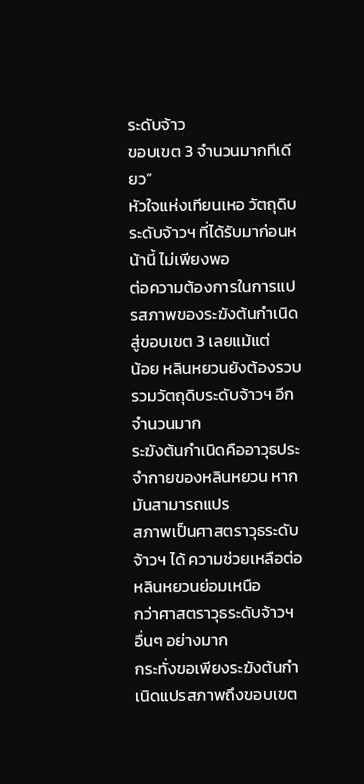ระดับจ้าว
ขอบเขต 3 จำนวนมากทีเดียว”
หัวใจแห่งเทียนเหอ วัตถุดิบระดับจ้าวฯ ที่ได้รับมาก่อนหน้านี้ ไม่เพียงพอ
ต่อความต้องการในการแปรสภาพของระฆังต้นกำเนิดสู่ขอบเขต 3 เลยแม้แต่
น้อย หลินหยวนยังต้องรวบรวมวัตถุดิบระดับจ้าวฯ อีกจำนวนมาก
ระฆังต้นกำเนิดคืออาวุธประจำกายของหลินหยวน หากมันสามารถแปร
สภาพเป็นศาสตราวุธระดับจ้าวฯ ได้ ความช่วยเหลือต่อหลินหยวนย่อมเหนือ
กว่าศาสตราวุธระดับจ้าวฯ อื่นๆ อย่างมาก
กระทั่งขอเพียงระฆังต้นกำเนิดแปรสภาพถึงขอบเขต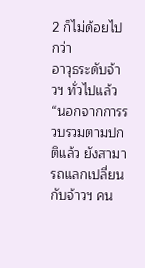2 ก็ไม่ด้อยไปกว่า
อาวุธระดับจ้าวฯ ทั่วไปแล้ว
“นอกจากการรวบรวมตามปกติแล้ว ยังสามารถแลกเปลี่ยนกับจ้าวฯ คน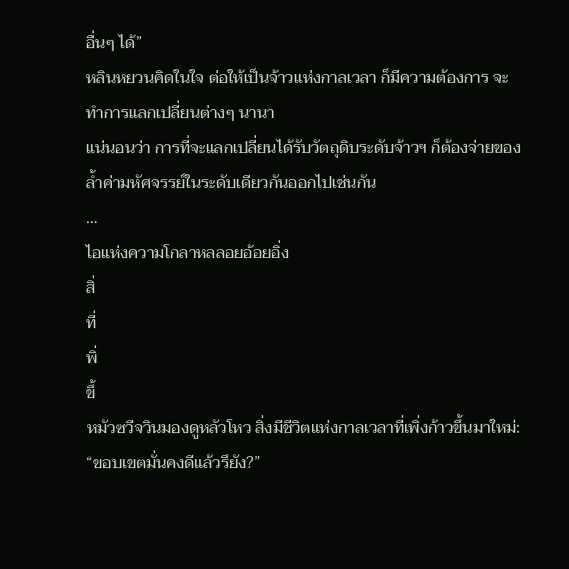อื่นๆ ได้”
หลินหยวนคิดในใจ ต่อให้เป็นจ้าวแห่งกาลเวลา ก็มีความต้องการ จะ
ทำการแลกเปลี่ยนต่างๆ นานา
แน่นอนว่า การที่จะแลกเปลี่ยนได้รับวัตถุดิบระดับจ้าวฯ ก็ต้องจ่ายของ
ล้ำค่ามหัศจรรย์ในระดับเดียวกันออกไปเช่นกัน
…
ไอแห่งความโกลาหลลอยอ้อยอิ่ง
สิ่
ที่
พิ่
ขึ้
หมัวซวีจวินมองดูหลัวโหว สิ่งมีชีวิตแห่งกาลเวลาที่เพิ่งก้าวขึ้นมาใหม่:
“ขอบเขตมั่นคงดีแล้วรึยัง?”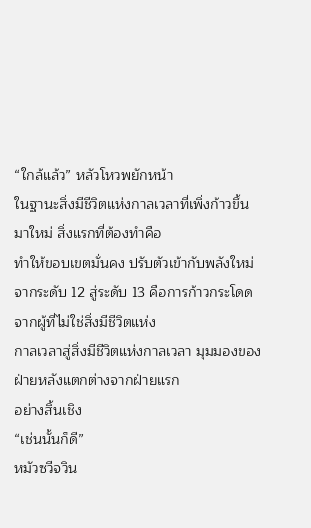“ใกล้แล้ว” หลัวโหวพยักหน้า
ในฐานะสิ่งมีชีวิตแห่งกาลเวลาที่เพิ่งก้าวขึ้นมาใหม่ สิ่งแรกที่ต้องทำคือ
ทำให้ขอบเขตมั่นคง ปรับตัวเข้ากับพลังใหม่
จากระดับ 12 สู่ระดับ 13 คือการก้าวกระโดดจากผู้ที่ไม่ใช่สิ่งมีชีวิตแห่ง
กาลเวลาสู่สิ่งมีชีวิตแห่งกาลเวลา มุมมองของฝ่ายหลังแตกต่างจากฝ่ายแรก
อย่างสิ้นเชิง
“เช่นนั้นก็ดี”
หมัวซวีจวิน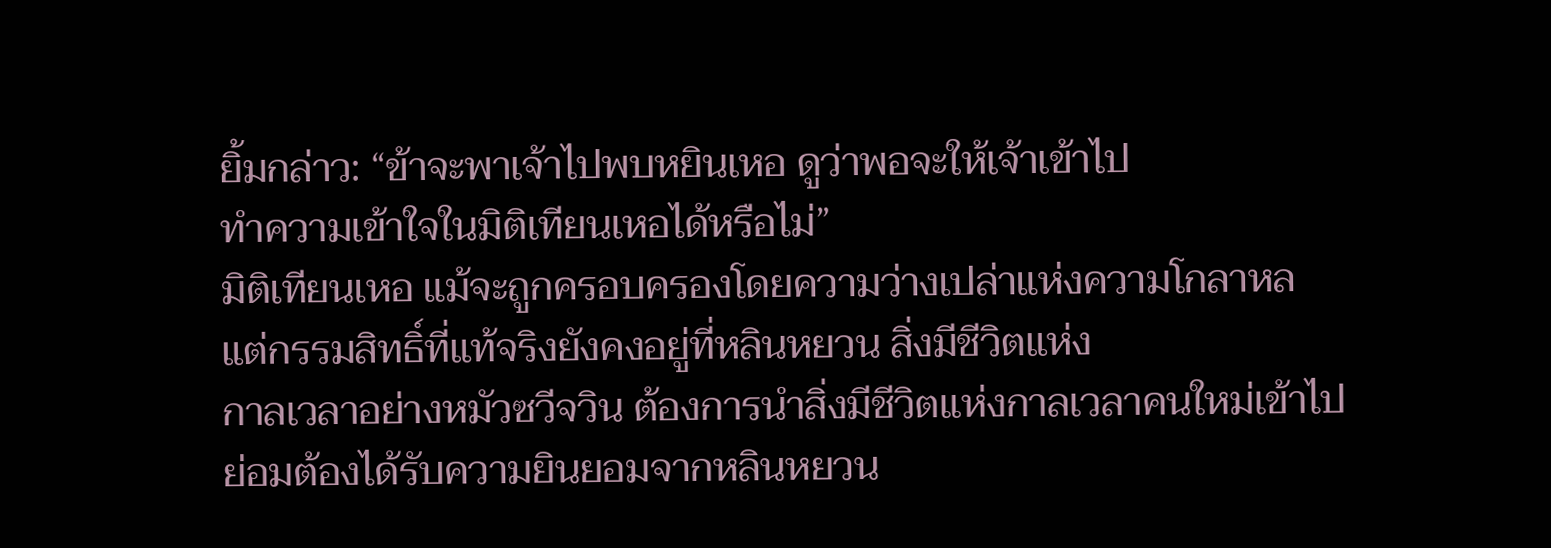ยิ้มกล่าว: “ข้าจะพาเจ้าไปพบหยินเหอ ดูว่าพอจะให้เจ้าเข้าไป
ทำความเข้าใจในมิติเทียนเหอได้หรือไม่”
มิติเทียนเหอ แม้จะถูกครอบครองโดยความว่างเปล่าแห่งความโกลาหล
แต่กรรมสิทธิ์ที่แท้จริงยังคงอยู่ที่หลินหยวน สิ่งมีชีวิตแห่ง
กาลเวลาอย่างหมัวซวีจวิน ต้องการนำสิ่งมีชีวิตแห่งกาลเวลาคนใหม่เข้าไป
ย่อมต้องได้รับความยินยอมจากหลินหยวน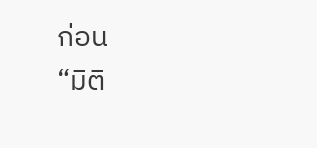ก่อน
“มิติ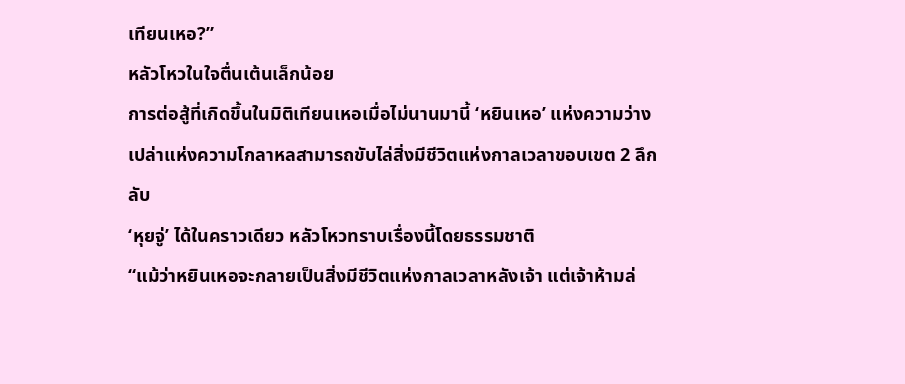เทียนเหอ?”
หลัวโหวในใจตื่นเต้นเล็กน้อย
การต่อสู้ที่เกิดขึ้นในมิติเทียนเหอเมื่อไม่นานมานี้ ‘หยินเหอ’ แห่งความว่าง
เปล่าแห่งความโกลาหลสามารถขับไล่สิ่งมีชีวิตแห่งกาลเวลาขอบเขต 2 ลึกลับ
‘หุยจู่’ ได้ในคราวเดียว หลัวโหวทราบเรื่องนี้โดยธรรมชาติ
“แม้ว่าหยินเหอจะกลายเป็นสิ่งมีชีวิตแห่งกาลเวลาหลังเจ้า แต่เจ้าห้ามล่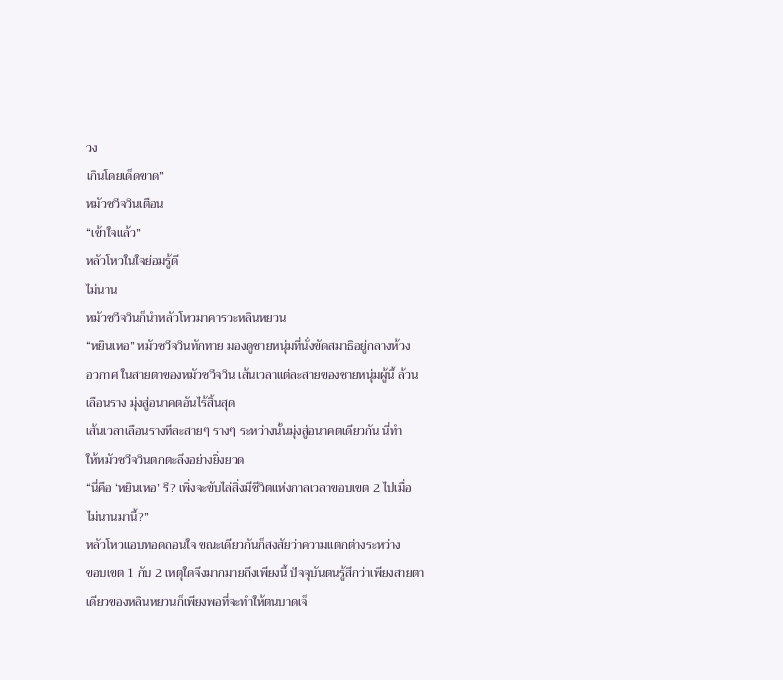วง
เกินโดยเด็ดขาด”
หมัวซวีจวินเตือน
“เข้าใจแล้ว”
หลัวโหวในใจย่อมรู้ดี
ไม่นาน
หมัวซวีจวินก็นำหลัวโหวมาคารวะหลินหยวน
“หยินเหอ” หมัวซวีจวินทักทาย มองดูชายหนุ่มที่นั่งขัดสมาธิอยู่กลางห้วง
อวกาศ ในสายตาของหมัวซวีจวิน เส้นเวลาแต่ละสายของชายหนุ่มผู้นี้ ล้วน
เลือนราง มุ่งสู่อนาคตอันไร้สิ้นสุด
เส้นเวลาเลือนรางทีละสายๆ รางๆ ระหว่างนั้นมุ่งสู่อนาคตเดียวกัน นี่ทำ
ให้หมัวซวีจวินตกตะลึงอย่างยิ่งยวด
“นี่คือ ‘หยินเหอ’ รึ? เพิ่งจะขับไล่สิ่งมีชีวิตแห่งกาลเวลาขอบเขต 2 ไปเมื่อ
ไม่นานมานี้?”
หลัวโหวแอบทอดถอนใจ ขณะเดียวกันก็สงสัยว่าความแตกต่างระหว่าง
ขอบเขต 1 กับ 2 เหตุใดจึงมากมายถึงเพียงนี้ ปัจจุบันตนรู้สึกว่าเพียงสายตา
เดียวของหลินหยวนก็เพียงพอที่จะทำให้ตนบาดเจ็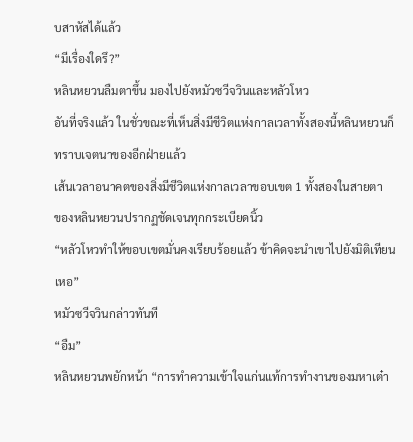บสาหัสได้แล้ว
“มีเรื่องใดรึ?”
หลินหยวนลืมตาขึ้น มองไปยังหมัวซวีจวินและหลัวโหว
อันที่จริงแล้ว ในชั่วขณะที่เห็นสิ่งมีชีวิตแห่งกาลเวลาทั้งสองนี้หลินหยวนก็
ทราบเจตนาของอีกฝ่ายแล้ว
เส้นเวลาอนาคตของสิ่งมีชีวิตแห่งกาลเวลาขอบเขต 1 ทั้งสองในสายตา
ของหลินหยวนปรากฏชัดเจนทุกกระเบียดนิ้ว
“หลัวโหวทำให้ขอบเขตมั่นคงเรียบร้อยแล้ว ข้าคิดจะนำเขาไปยังมิติเทียน
เหอ”
หมัวซวีจวินกล่าวทันที
“อืม”
หลินหยวนพยักหน้า “การทำความเข้าใจแก่นแท้การทำงานของมหาเต๋า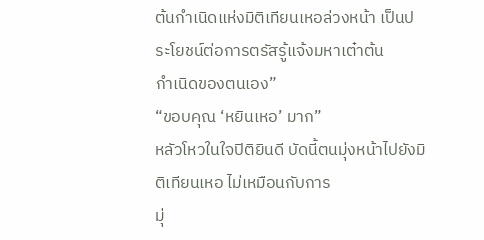ต้นกำเนิดแห่งมิติเทียนเหอล่วงหน้า เป็นประโยชน์ต่อการตรัสรู้แจ้งมหาเต๋าต้น
กำเนิดของตนเอง”
“ขอบคุณ ‘หยินเหอ’ มาก”
หลัวโหวในใจปิติยินดี บัดนี้ตนมุ่งหน้าไปยังมิติเทียนเหอ ไม่เหมือนกับการ
มุ่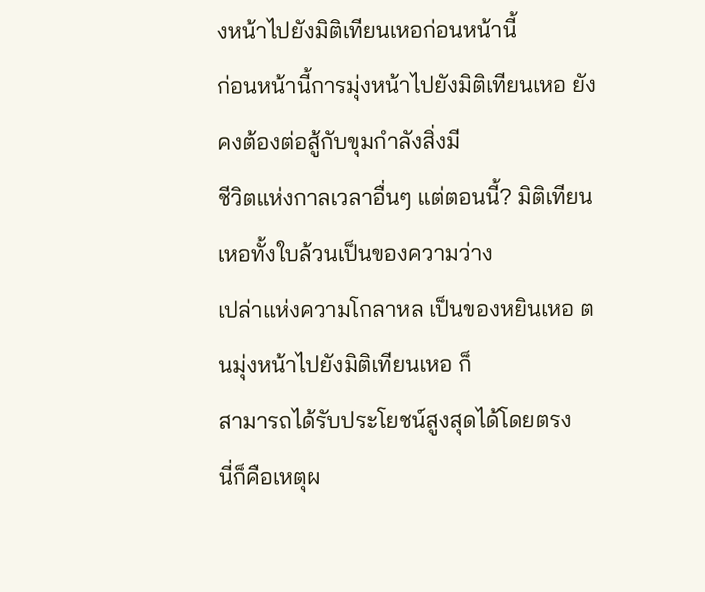งหน้าไปยังมิติเทียนเหอก่อนหน้านี้
ก่อนหน้านี้การมุ่งหน้าไปยังมิติเทียนเหอ ยังคงต้องต่อสู้กับขุมกำลังสิ่งมี
ชีวิตแห่งกาลเวลาอื่นๆ แต่ตอนนี้? มิติเทียนเหอทั้งใบล้วนเป็นของความว่าง
เปล่าแห่งความโกลาหล เป็นของหยินเหอ ตนมุ่งหน้าไปยังมิติเทียนเหอ ก็
สามารถได้รับประโยชน์สูงสุดได้โดยตรง
นี่ก็คือเหตุผ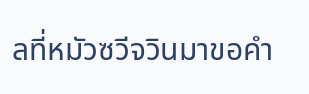ลที่หมัวซวีจวินมาขอคำ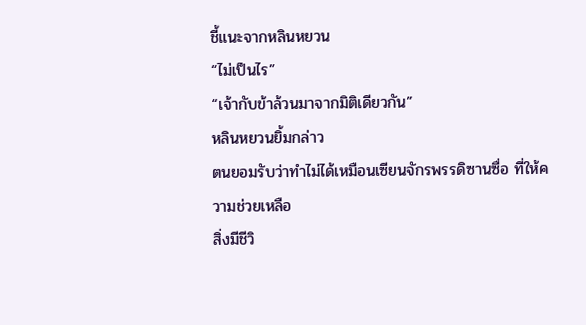ชี้แนะจากหลินหยวน
“ไม่เป็นไร”
“เจ้ากับข้าล้วนมาจากมิติเดียวกัน”
หลินหยวนยิ้มกล่าว
ตนยอมรับว่าทำไม่ได้เหมือนเซียนจักรพรรดิซานซื่อ ที่ให้ความช่วยเหลือ
สิ่งมีชีวิ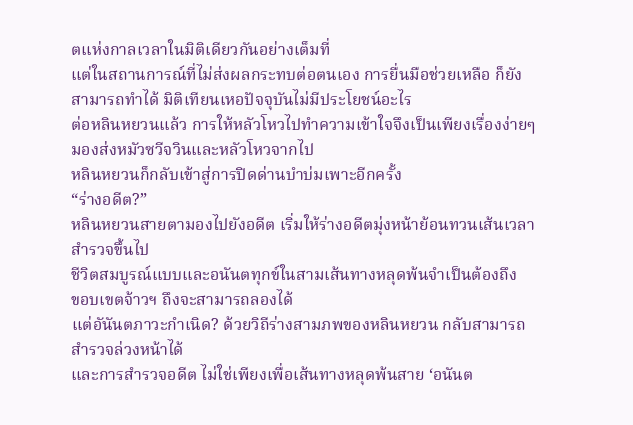ตแห่งกาลเวลาในมิติเดียวกันอย่างเต็มที่
แต่ในสถานการณ์ที่ไม่ส่งผลกระทบต่อตนเอง การยื่นมือช่วยเหลือ ก็ยัง
สามารถทำได้ มิติเทียนเหอปัจจุบันไม่มีประโยชน์อะไร
ต่อหลินหยวนแล้ว การให้หลัวโหวไปทำความเข้าใจจึงเป็นเพียงเรื่องง่ายๆ
มองส่งหมัวซวีจวินและหลัวโหวจากไป
หลินหยวนก็กลับเข้าสู่การปิดด่านบำบ่มเพาะอีกครั้ง
“ร่างอดีต?”
หลินหยวนสายตามองไปยังอดีต เริ่มให้ร่างอดีตมุ่งหน้าย้อนทวนเส้นเวลา
สำรวจขึ้นไป
ชีวิตสมบูรณ์แบบและอนันตทุกข์ในสามเส้นทางหลุดพ้นจำเป็นต้องถึง
ขอบเขตจ้าวฯ ถึงจะสามารถลองได้
แต่อันันตภาวะกำเนิด? ด้วยวิถีร่างสามภพของหลินหยวน กลับสามารถ
สำรวจล่วงหน้าได้
และการสำรวจอดีต ไม่ใช่เพียงเพื่อเส้นทางหลุดพ้นสาย ‘อนันต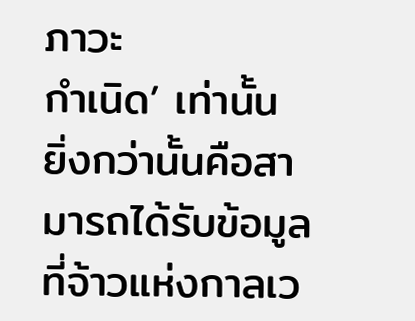ภาวะ
กำเนิด’ เท่านั้น
ยิ่งกว่านั้นคือสามารถได้รับข้อมูลที่จ้าวแห่งกาลเว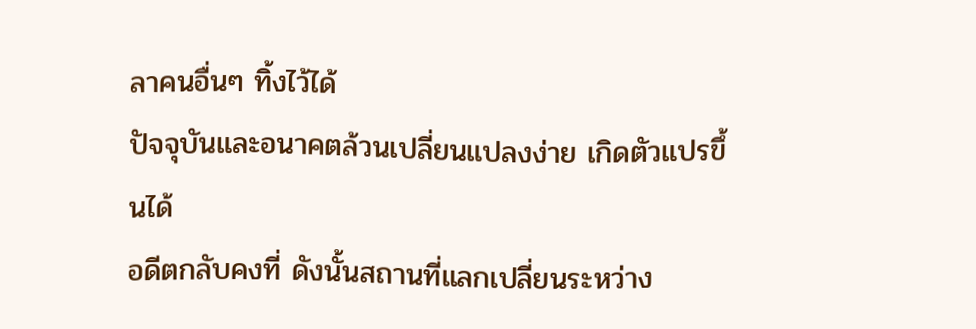ลาคนอื่นๆ ทิ้งไว้ได้
ปัจจุบันและอนาคตล้วนเปลี่ยนแปลงง่าย เกิดตัวแปรขึ้นได้
อดีตกลับคงที่ ดังนั้นสถานที่แลกเปลี่ยนระหว่าง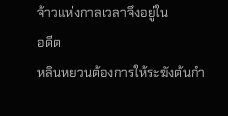จ้าวแห่งกาลเวลาจึงอยู่ใน
อดีต
หลินหยวนต้องการให้ระฆังต้นกำ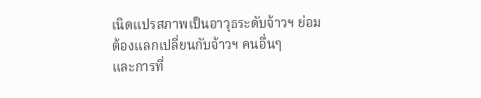เนิดแปรสภาพเป็นอาวุธระดับจ้าวฯ ย่อม
ต้องแลกเปลี่ยนกับจ้าวฯ คนอื่นๆ
และการที่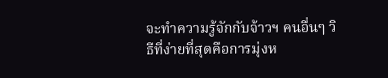จะทำความรู้จักกับจ้าวฯ คนอื่นๆ วิธีที่ง่ายที่สุดคือการมุ่งห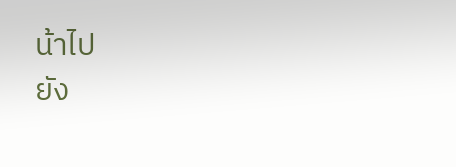น้าไป
ยัง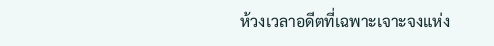ห้วงเวลาอดีตที่เฉพาะเจาะจงแห่ง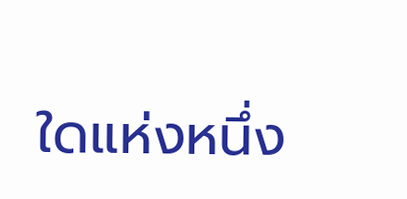ใดแห่งหนึ่ง